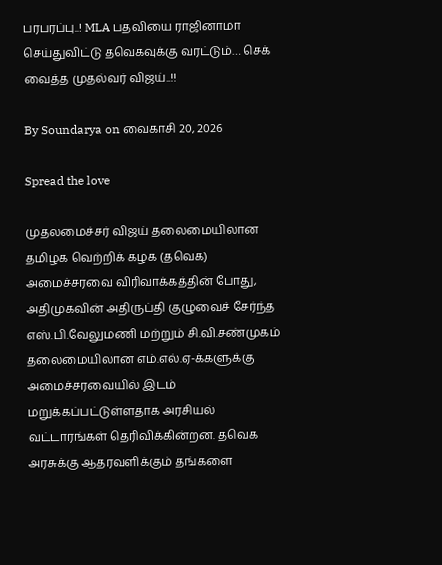பரபரப்பு..! MLA பதவியை ராஜினாமா செய்துவிட்டு தவெகவுக்கு வரட்டும்… செக் வைத்த முதல்வர் விஜய்..!!

By Soundarya on வைகாசி 20, 2026

Spread the love

முதலமைச்சர் விஜய் தலைமையிலான தமிழக வெற்றிக் கழக (தவெக) அமைச்சரவை விரிவாக்கத்தின் போது, அதிமுகவின் அதிருப்தி குழுவைச் சேர்ந்த எஸ்.பி.வேலுமணி மற்றும் சி.வி.சண்முகம் தலைமையிலான எம்.எல்.ஏ-க்களுக்கு அமைச்சரவையில் இடம் மறுக்கப்பட்டுள்ளதாக அரசியல் வட்டாரங்கள் தெரிவிக்கின்றன. தவெக அரசுக்கு ஆதரவளிக்கும் தங்களை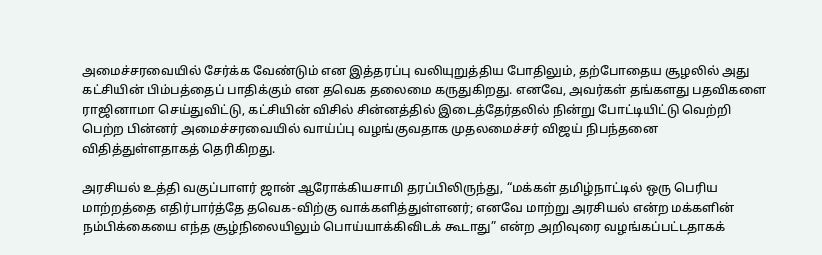அமைச்சரவையில் சேர்க்க வேண்டும் என இத்தரப்பு வலியுறுத்திய போதிலும், தற்போதைய சூழலில் அது கட்சியின் பிம்பத்தைப் பாதிக்கும் என தவெக தலைமை கருதுகிறது. எனவே, அவர்கள் தங்களது பதவிகளை ராஜினாமா செய்துவிட்டு, கட்சியின் விசில் சின்னத்தில் இடைத்தேர்தலில் நின்று போட்டியிட்டு வெற்றி பெற்ற பின்னர் அமைச்சரவையில் வாய்ப்பு வழங்குவதாக முதலமைச்சர் விஜய் நிபந்தனை விதித்துள்ளதாகத் தெரிகிறது.

அரசியல் உத்தி வகுப்பாளர் ஜான் ஆரோக்கியசாமி தரப்பிலிருந்து, “மக்கள் தமிழ்நாட்டில் ஒரு பெரிய மாற்றத்தை எதிர்பார்த்தே தவெக-விற்கு வாக்களித்துள்ளனர்; எனவே மாற்று அரசியல் என்ற மக்களின் நம்பிக்கையை எந்த சூழ்நிலையிலும் பொய்யாக்கிவிடக் கூடாது” என்ற அறிவுரை வழங்கப்பட்டதாகக்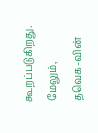கூறப்படுகிறது. மேலும், தவெக-வின்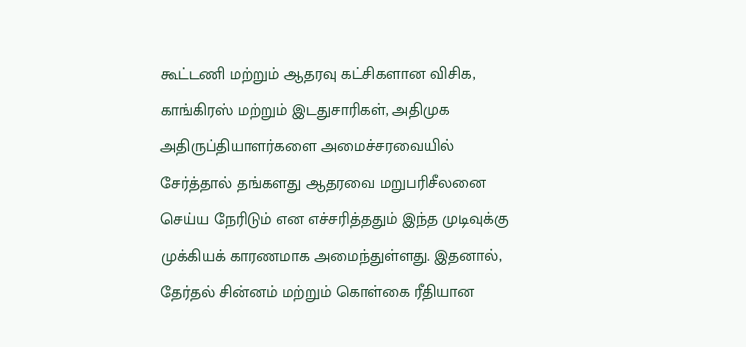கூட்டணி மற்றும் ஆதரவு கட்சிகளான விசிக, காங்கிரஸ் மற்றும் இடதுசாரிகள், அதிமுக அதிருப்தியாளர்களை அமைச்சரவையில் சேர்த்தால் தங்களது ஆதரவை மறுபரிசீலனை செய்ய நேரிடும் என எச்சரித்ததும் இந்த முடிவுக்கு முக்கியக் காரணமாக அமைந்துள்ளது. இதனால், தேர்தல் சின்னம் மற்றும் கொள்கை ரீதியான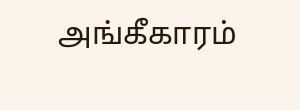அங்கீகாரம்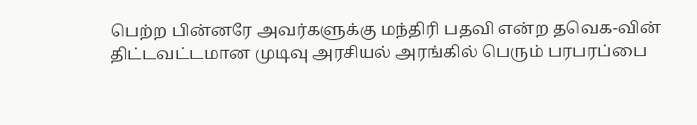பெற்ற பின்னரே அவர்களுக்கு மந்திரி பதவி என்ற தவெக-வின் திட்டவட்டமான முடிவு அரசியல் அரங்கில் பெரும் பரபரப்பை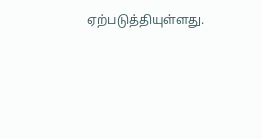ஏற்படுத்தியுள்ளது.